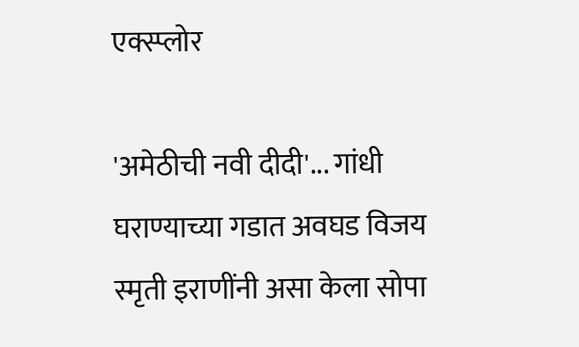एक्स्प्लोर

'अमेठीची नवी दीदी'... गांधी घराण्याच्या गडात अवघड विजय स्मृती इराणींनी असा केला सोपा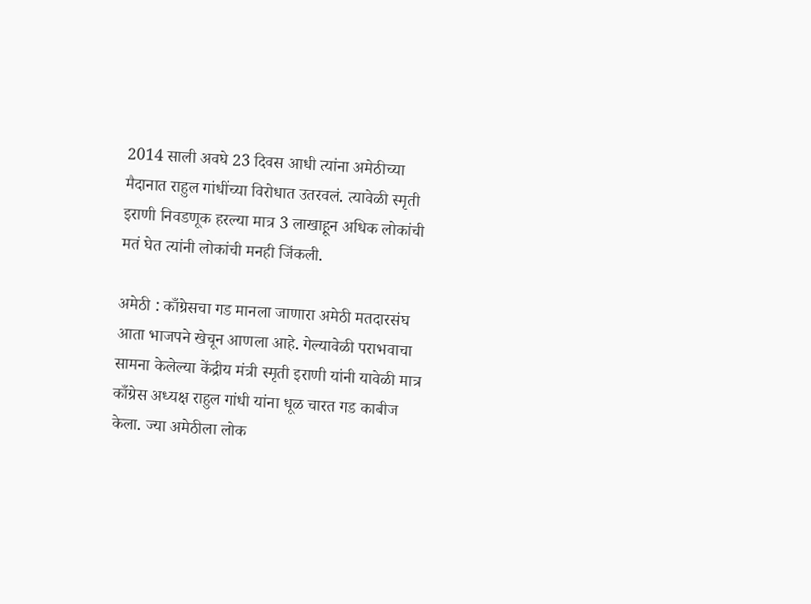2014 साली अवघे 23 दिवस आधी त्यांना अमेठीच्या मैदानात राहुल गांधींच्या विरोधात उतरवलं. त्यावेळी स्मृती इराणी निवडणूक हरल्या मात्र 3 लाखाहून अधिक लोकांची मतं घेत त्यांनी लोकांची मनही जिंकली.

अमेठी : काँग्रेसचा गड मानला जाणारा अमेठी मतदारसंघ आता भाजपने खेचून आणला आहे. गेल्यावेळी पराभवाचा सामना केलेल्या केंद्रीय मंत्री स्मृती इराणी यांनी यावेळी मात्र काँग्रेस अध्यक्ष राहुल गांधी यांना धूळ चारत गड काबीज केला. ज्या अमेठीला लोक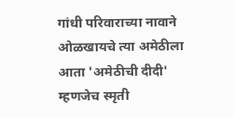गांधी परिवाराच्या नावाने ओळखायचे त्या अमेठीला आता 'अमेठीची दीदी' म्हणजेच स्मृती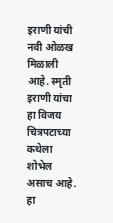इराणी यांची नवी ओळख मिळाली आहे. स्मृती इराणी यांचा हा विजय चित्रपटाच्या कथेला शोभेल असाच आहे. हा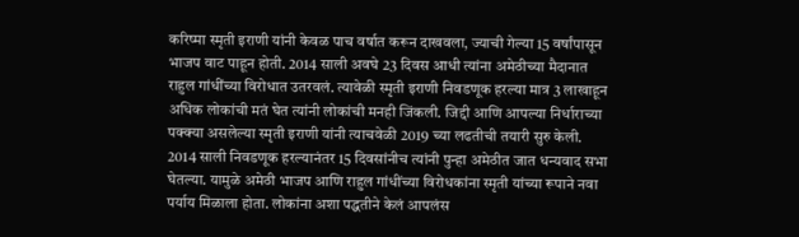करिष्मा स्मृती इराणी यांनी केवळ पाच वर्षात करून दाखवला, ज्याची गेल्या 15 वर्षांपासून भाजप वाट पाहून होती. 2014 साली अवघे 23 दिवस आधी त्यांना अमेठीच्या मैदानात राहुल गांधींच्या विरोधात उतरवलं. त्यावेळी स्मृती इराणी निवडणूक हरल्या मात्र 3 लाखाहून अधिक लोकांची मतं घेत त्यांनी लोकांची मनही जिंकली. जिद्दी आणि आपल्या निर्धाराच्या पक्क्या असलेल्या स्मृती इराणी यांनी त्याचवेळी 2019 च्या लढतीची तयारी सुरु केली. 2014 साली निवडणूक हरल्यानंतर 15 दिवसांनीच त्यांनी पुन्हा अमेठीत जात धन्यवाद सभा घेतल्या. यामुळे अमेठी भाजप आणि राहुल गांधींच्या विरोधकांना स्मृती यांच्या रूपाने नवा पर्याय मिळाला होता. लोकांना अशा पद्धतीने केलं आपलंस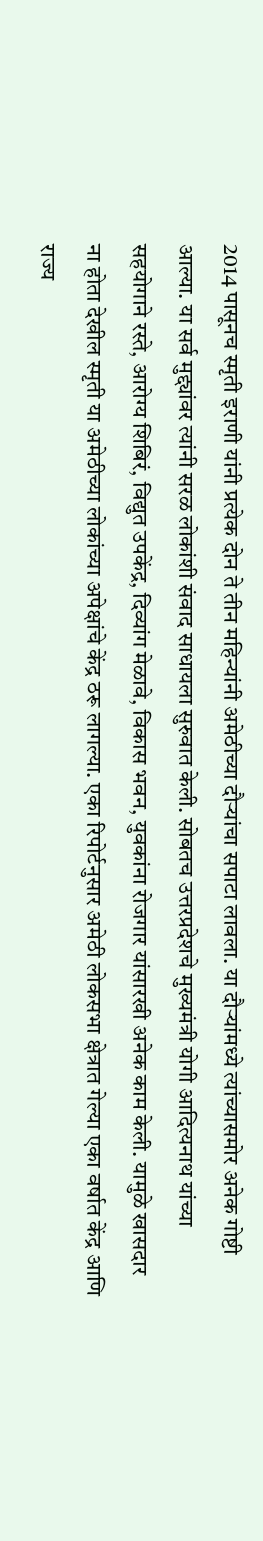2014 पासूनच स्मृती इराणी यांनी प्रत्येक दोन ते तीन महिन्यांनी अमेठीच्या दौऱ्यांचा सपाटा लावला. या दौऱ्यांमध्ये त्यांच्यासमोर अनेक गोष्टी आल्या. या सर्व मुद्द्यांवर त्यांनी सरळ लोकांशी संवाद साधायला सुरुवात केली. सोबतच उत्तरप्रदेशचे मुख्यमंत्री योगी आदित्यनाथ यांच्या सहयोगाने रस्ते, आरोग्य शिबिरं, विद्युत उपकेंद्र, दिव्यांग मेळावे, विकास भवन, युवकांना रोजगार यांसारखी अनेक काम केली. यामुळे खासदार ना होता देखील स्मृती या अमेठीच्या लोकांच्या अपेक्षांचे केंद्र ठरू लागल्या. एका रिपोर्टनुसार अमेठी लोकसभा क्षेत्रात गेल्या एका वर्षात केंद्र आणि राज्य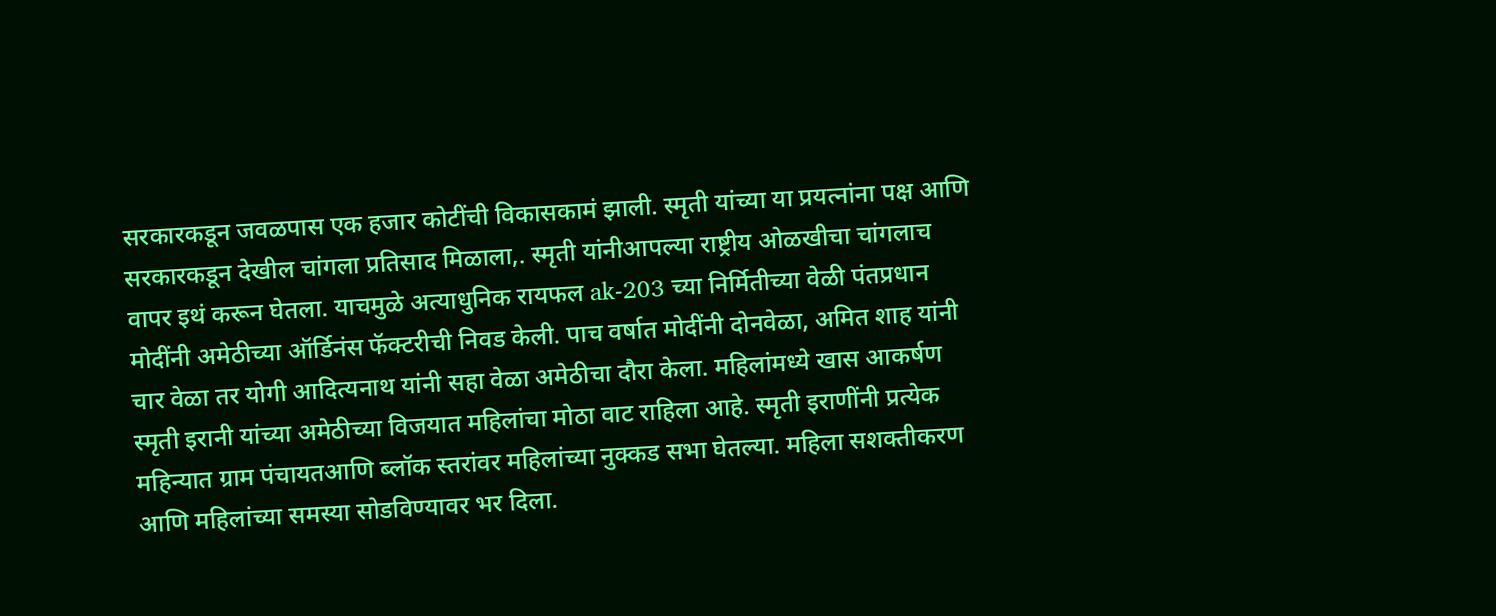सरकारकडून जवळपास एक हजार कोटींची विकासकामं झाली. स्मृती यांच्या या प्रयत्नांना पक्ष आणि सरकारकडून देखील चांगला प्रतिसाद मिळाला,. स्मृती यांनीआपल्या राष्ट्रीय ओळखीचा चांगलाच वापर इथं करून घेतला. याचमुळे अत्याधुनिक रायफल ak-203 च्या निर्मितीच्या वेळी पंतप्रधान मोदींनी अमेठीच्या ऑर्डिनंस फॅक्टरीची निवड केली. पाच वर्षात मोदींनी दोनवेळा, अमित शाह यांनी चार वेळा तर योगी आदित्यनाथ यांनी सहा वेळा अमेठीचा दौरा केला. महिलांमध्ये खास आकर्षण स्मृती इरानी यांच्या अमेठीच्या विजयात महिलांचा मोठा वाट राहिला आहे. स्मृती इराणींनी प्रत्येक महिन्यात ग्राम पंचायतआणि ब्लॉक स्तरांवर महिलांच्या नुक्कड सभा घेतल्या. महिला सशक्तीकरण आणि महिलांच्या समस्या सोडविण्यावर भर दिला.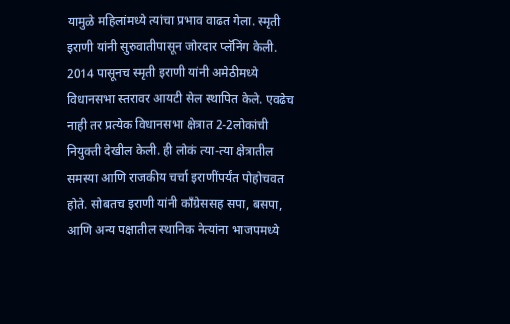यामुळे महिलांमध्ये त्यांचा प्रभाव वाढत गेला. स्मृती इराणी यांनी सुरुवातीपासून जोरदार प्लॅनिंग केली. 2014 पासूनच स्मृती इराणी यांनी अमेठीमध्ये विधानसभा स्तरावर आयटी सेल स्थापित केले. एवढेच नाही तर प्रत्येक विधानसभा क्षेत्रात 2-2लोकांची नियुक्ती देखील केली. ही लोकं त्या-त्या क्षेत्रातील समस्या आणि राजकीय चर्चा इराणींपर्यंत पोहोचवत होते. सोबतच इराणी यांनी काँग्रेससह सपा, बसपा, आणि अन्य पक्षातील स्थानिक नेत्यांना भाजपमध्ये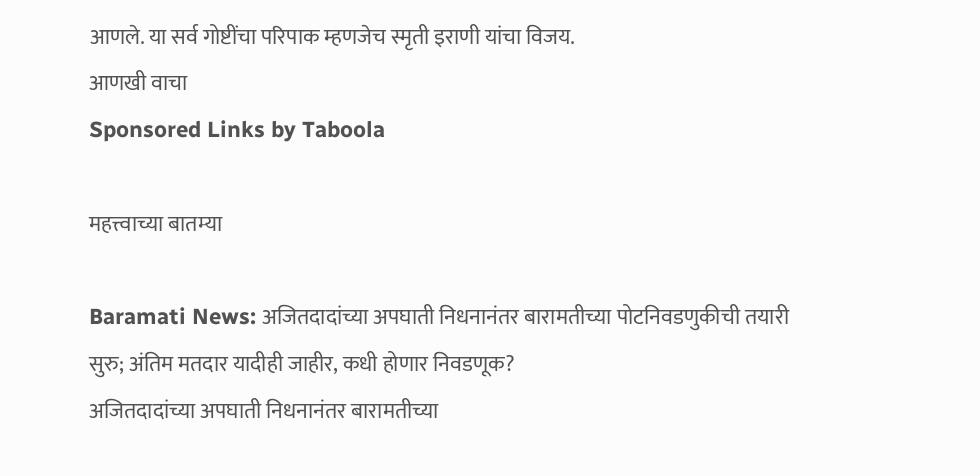आणले. या सर्व गोष्टींचा परिपाक म्हणजेच स्मृती इराणी यांचा विजय.
आणखी वाचा
Sponsored Links by Taboola

महत्त्वाच्या बातम्या

Baramati News: अजितदादांच्या अपघाती निधनानंतर बारामतीच्या पोटनिवडणुकीची तयारी सुरु; अंतिम मतदार यादीही जाहीर, कधी होणार निवडणूक?
अजितदादांच्या अपघाती निधनानंतर बारामतीच्या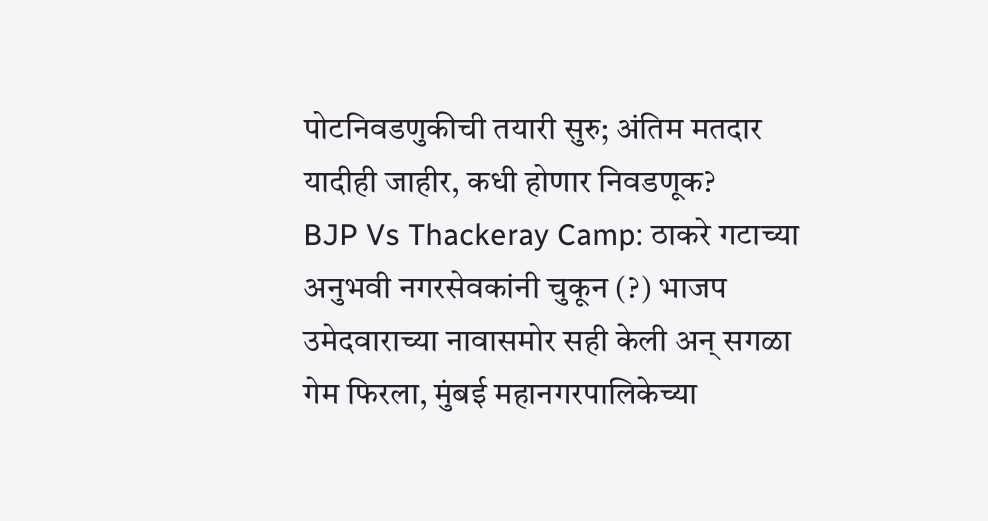पोटनिवडणुकीची तयारी सुरु; अंतिम मतदार यादीही जाहीर, कधी होणार निवडणूक?
BJP Vs Thackeray Camp: ठाकरे गटाच्या अनुभवी नगरसेवकांनी चुकून (?) भाजप उमेदवाराच्या नावासमोर सही केली अन् सगळा गेम फिरला, मुंबई महानगरपालिकेच्या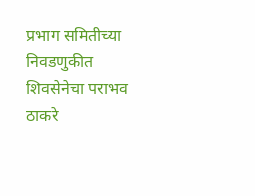प्रभाग समितीच्या निवडणुकीत शिवसेनेचा पराभव
ठाकरे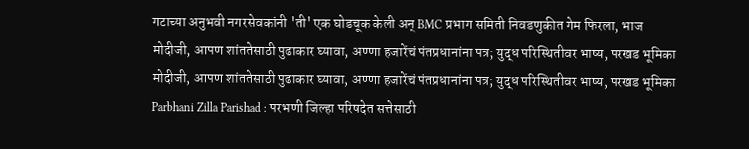गटाच्या अनुभवी नगरसेवकांनी 'ती' एक घोडचूक केली अन् BMC प्रभाग समिती निवडणुकीत गेम फिरला, भाज
मोदीजी, आपण शांततेसाठी पुढाकार घ्यावा, अण्णा हजारेंचं पंतप्रधानांना पत्र; युद्ध परिस्थितीवर भाष्य, परखड भूमिका
मोदीजी, आपण शांततेसाठी पुढाकार घ्यावा, अण्णा हजारेंचं पंतप्रधानांना पत्र; युद्ध परिस्थितीवर भाष्य, परखड भूमिका
Parbhani Zilla Parishad : परभणी जिल्हा परिषदेत सत्तेसाठी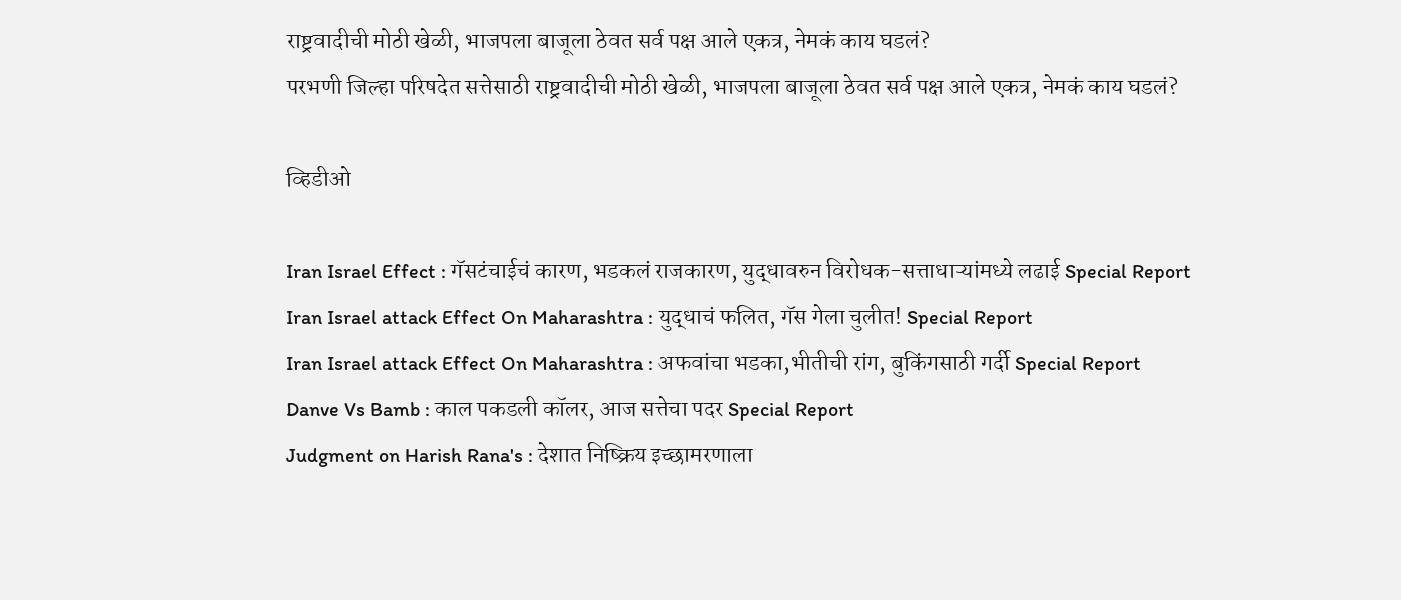राष्ट्रवादीची मोठी खेळी, भाजपला बाजूला ठेवत सर्व पक्ष आले एकत्र, नेमकं काय घडलं?
परभणी जिल्हा परिषदेत सत्तेसाठी राष्ट्रवादीची मोठी खेळी, भाजपला बाजूला ठेवत सर्व पक्ष आले एकत्र, नेमकं काय घडलं?

व्हिडीओ

Iran Israel Effect : गॅसटंचाईचं कारण, भडकलं राजकारण, युद्धावरुन विरोधक-सत्ताधाऱ्यांमध्ये लढाई Special Report
Iran Israel attack Effect On Maharashtra : युद्धाचं फलित, गॅस गेला चुलीत! Special Report
Iran Israel attack Effect On Maharashtra : अफवांचा भडका,भीतीची रांग, बुकिंगसाठी गर्दी Special Report
Danve Vs Bamb : काल पकडली कॉलर, आज सत्तेचा पदर Special Report
Judgment on Harish Rana's : देशात निष्क्रिय इच्छामरणाला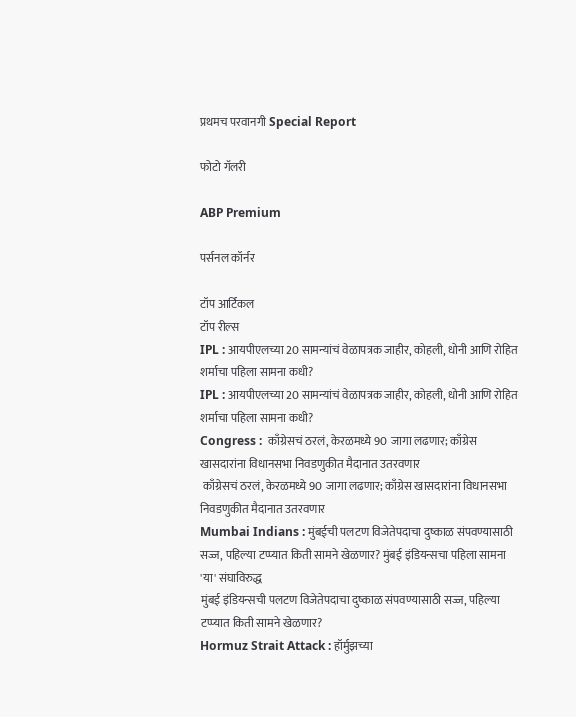प्रथमच परवानगी Special Report

फोटो गॅलरी

ABP Premium

पर्सनल कॉर्नर

टॉप आर्टिकल
टॉप रील्स
IPL : आयपीएलच्या 20 सामन्यांचं वेळापत्रक जाहीर, कोहली, धोनी आणि रोहित शर्माचा पहिला सामना कधी?
IPL : आयपीएलच्या 20 सामन्यांचं वेळापत्रक जाहीर, कोहली, धोनी आणि रोहित शर्माचा पहिला सामना कधी?
Congress :  काँग्रेसचं ठरलं, केरळमध्ये 90 जागा लढणार; काँग्रेस खासदारांना विधानसभा निवडणुकीत मैदानात उतरवणार
 काँग्रेसचं ठरलं, केरळमध्ये 90 जागा लढणार; काँग्रेस खासदारांना विधानसभा निवडणुकीत मैदानात उतरवणार
Mumbai Indians : मुंबईची पलटण विजेतेपदाचा दुष्काळ संपवण्यासाठी सज्ज, पहिल्या टप्प्यात किती सामने खेळणार? मुंबई इंडियन्सचा पहिला सामना 'या' संघाविरुद्ध
मुंबई इंडियन्सची पलटण विजेतेपदाचा दुष्काळ संपवण्यासाठी सज्ज, पहिल्या टप्प्यात किती सामने खेळणार?
Hormuz Strait Attack : हॉर्मुझच्या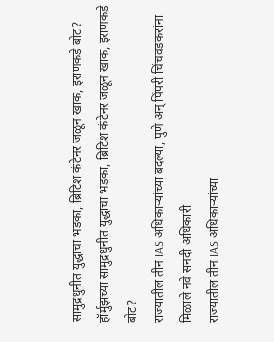सामुद्रधुनीत युद्धाचा भडका, ब्रिटिश कंटेनर जळून खाक, इराणकडे बोट?
हॉर्मुझच्या सामुद्रधुनीत युद्धाचा भडका, ब्रिटिश कंटेनर जळून खाक, इराणकडे बोट?
राज्यातील तीन IAS अधिकाऱ्यांच्या बदल्या, पुणे अन् पिंपरी चिंचवडकरांना मिळाले नवे सनदी अधिकारी
राज्यातील तीन IAS अधिकाऱ्यांच्या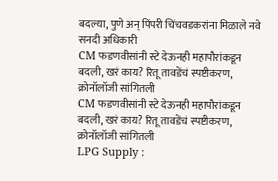बदल्या, पुणे अन् पिंपरी चिंचवडकरांना मिळाले नवे सनदी अधिकारी
CM फडणवीसांनी स्टे देऊनही महापौरांकडून बदली, खरं काय? रितू तावडेंचं स्पष्टीकरण, क्रोनॉलॉजी सांगितली
CM फडणवीसांनी स्टे देऊनही महापौरांकडून बदली, खरं काय? रितू तावडेंचं स्पष्टीकरण, क्रोनॉलॉजी सांगितली
LPG Supply :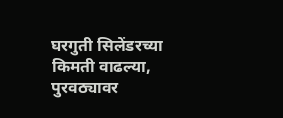घरगुती सिलेंडरच्या किमती वाढल्या, पुरवठ्यावर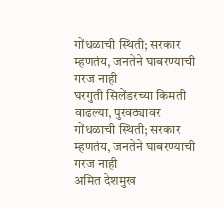गोंधळाची स्थिती; सरकार म्हणतंय, जनतेने घाबरण्याची गरज नाही
घरगुती सिलेंडरच्या किमती वाढल्या, पुरवठ्यावर गोंधळाची स्थिती; सरकार म्हणतंय, जनतेने घाबरण्याची गरज नाही
अमित देशमुख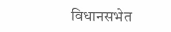विधानसभेत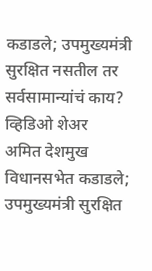कडाडले; उपमुख्यमंत्री सुरक्षित नसतील तर सर्वसामान्यांचं काय? व्हिडिओ शेअर
अमित देशमुख विधानसभेत कडाडले; उपमुख्यमंत्री सुरक्षित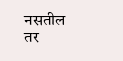नसतील तर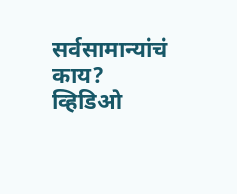सर्वसामान्यांचं काय? व्हिडिओ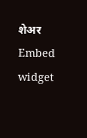शेअर
Embed widget